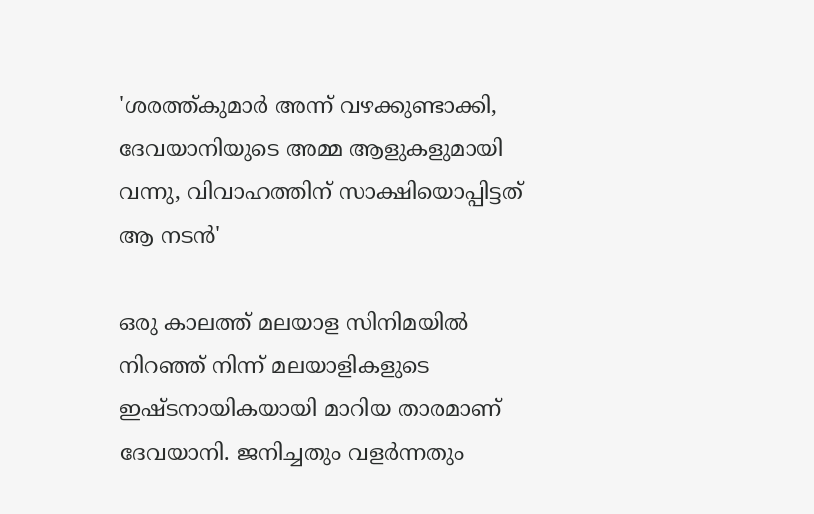'ശരത്ത്കുമാർ അന്ന് വഴക്കുണ്ടാക്കി, ദേവയാനിയുടെ അമ്മ ആളുകളുമായി വന്നു, വിവാഹത്തിന് സാക്ഷിയൊപ്പിട്ടത് ആ നടൻ'

ഒരു കാലത്ത് മലയാള സിനിമയിൽ നിറഞ്ഞ് നിന്ന് മലയാളികളുടെ ഇഷ്ടനായികയായി മാറിയ താരമാണ് ദേവയാനി. ജനിച്ചതും വളർന്നതും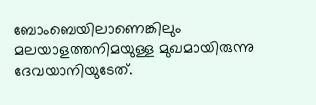ബോംബെയിലാണെങ്കിലും മലയാളത്തനിമയുള്ള മുഖമായിരുന്നു ദേവയാനിയുടേത്.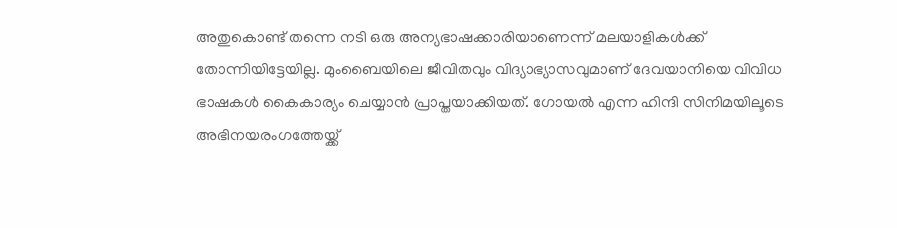അതുകൊണ്ട് തന്നെ നടി ഒരു അന്യഭാഷക്കാരിയാണെന്ന് മലയാളികൾക്ക് തോന്നിയിട്ടേയില്ല. മുംബൈയിലെ ജീവിതവും വിദ്യാഭ്യാസവുമാണ് ദേവയാനിയെ വിവിധ ഭാഷകൾ കൈകാര്യം ചെയ്യാൻ പ്രാപ്തയാക്കിയത്. ഗോയൽ എന്ന ഹിന്ദി സിനിമയിലൂടെ അഭിനയരംഗത്തേയ്ക്ക്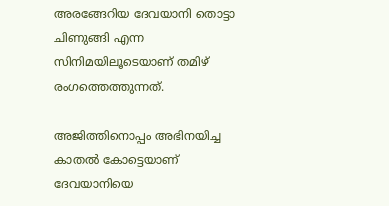അരങ്ങേറിയ ദേവയാനി തൊട്ടാ ചിണുങ്ങി എന്ന സിനിമയിലൂടെയാണ് തമിഴ് രംഗത്തെത്തുന്നത്.

അജിത്തിനൊപ്പം അഭിനയിച്ച കാതൽ കോട്ടെയാണ് ദേവയാനിയെ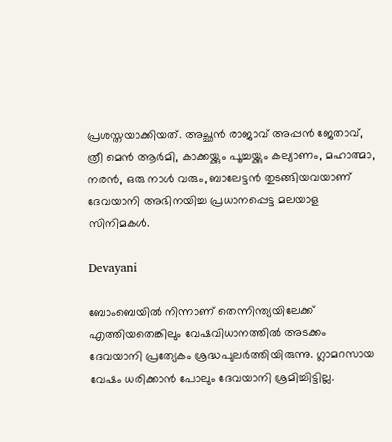പ്രശസ്തയാക്കിയത്. അച്ഛൻ രാജാവ് അപ്പൻ ജേതാവ്, ത്രീ മെൻ ആർമി, കാക്കയ്ക്കും പൂച്ചയ്ക്കും കല്യാണം, മഹാത്മാ, നരൻ, ഒരു നാൾ വരും, ബാലേട്ടൻ തുടങ്ങിയവയാണ് ദേവയാനി അഭിനയിച്ച പ്രധാനപ്പെട്ട മലയാള സിനിമകൾ.

Devayani

ബോംബെയിൽ നിന്നാണ് തെന്നിന്ത്യയിലേക്ക് എത്തിയതെങ്കിലും വേഷവിധാനത്തിൽ അടക്കം ദേവയാനി പ്രത്യേകം ശ്രദ്ധപുലർത്തിയിരുന്നു. ഗ്ലാമറസായ വേഷം ധരിക്കാൻ പോലും ദേവയാനി ശ്രമിച്ചിട്ടില്ല.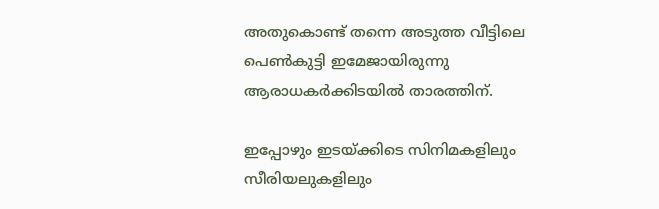അതുകൊണ്ട് തന്നെ അടുത്ത വീട്ടിലെ പെൺകുട്ടി ഇമേജായിരുന്നു ആരാധകർക്കിടയിൽ താരത്തിന്.

ഇപ്പോഴും ഇടയ്ക്കിടെ സിനിമകളിലും സീരിയലുകളിലും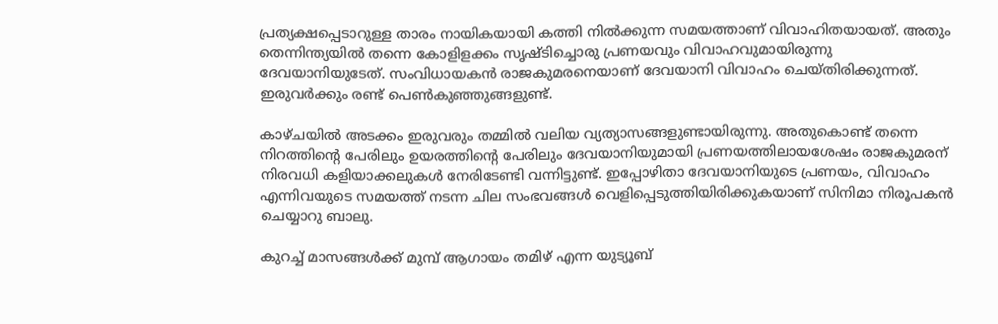പ്രത്യക്ഷപ്പെടാറുള്ള താരം നായികയായി കത്തി നിൽക്കുന്ന സമയത്താണ് വിവാഹിതയായത്. അതും തെന്നിന്ത്യയിൽ തന്നെ കോളിളക്കം സൃഷ്ടിച്ചൊരു പ്രണയവും വിവാഹവുമായിരുന്നു ദേവയാനിയുടേത്. സംവിധായകൻ രാജകുമരനെയാണ് ദേവയാനി വിവാഹം ചെയ്തിരിക്കുന്നത്. ഇരുവർക്കും രണ്ട് പെൺകുഞ്ഞുങ്ങളുണ്ട്.

കാഴ്ചയിൽ അടക്കം ഇരുവരും തമ്മിൽ വലിയ വ്യത്യാസങ്ങളുണ്ടായിരുന്നു. അതുകൊണ്ട് തന്നെ നിറത്തിന്റെ പേരിലും ഉയരത്തിന്റെ പേരിലും ദേവയാനിയുമായി പ്രണയത്തിലായശേഷം രാജകുമരന് നിരവധി കളിയാക്കലുകൾ നേരിടേണ്ടി വന്നിട്ടുണ്ട്. ഇപ്പോഴിതാ ദേവയാനിയുടെ പ്രണയം, വിവാഹം എന്നിവയുടെ സമയത്ത് നടന്ന ചില സംഭവങ്ങൾ വെളിപ്പെടുത്തിയിരിക്കുകയാണ് സിനിമാ നിരൂപകൻ ചെയ്യാറു ബാലു.

കുറച്ച് മാസങ്ങൾക്ക് മുമ്പ് ആഗായം തമിഴ് എന്ന യുട്യൂബ്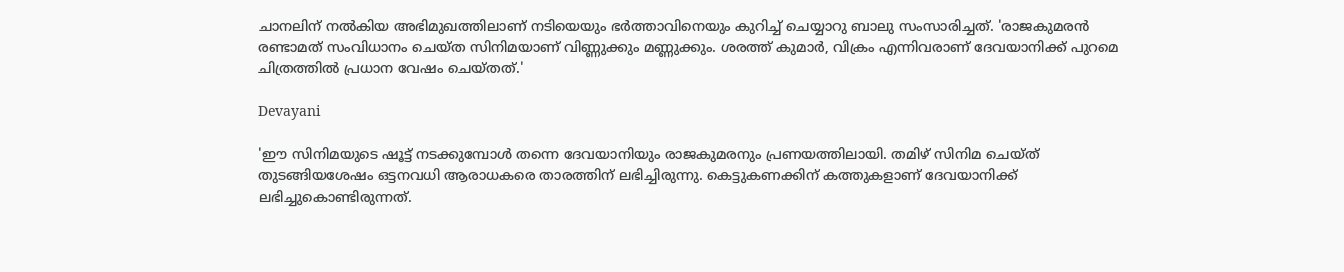ചാനലിന് നൽകിയ അഭിമുഖത്തിലാണ് നടിയെയും ഭർത്താവിനെയും കുറിച്ച് ചെയ്യാറു ബാലു സംസാരിച്ചത്. 'രാജകുമരൻ രണ്ടാമത് സംവിധാനം ചെയ്ത സിനിമയാണ് വിണ്ണുക്കും മണ്ണുക്കും. ശരത്ത് കുമാർ, വിക്രം എന്നിവരാണ് ദേവയാനിക്ക് പുറമെ ചിത്രത്തിൽ പ്രധാന വേഷം ചെയ്തത്.'

Devayani

'ഈ സിനിമയുടെ ഷൂട്ട് നടക്കുമ്പോൾ തന്നെ ദേവയാനിയും രാജകുമരനും പ്രണയത്തിലായി. തമിഴ് സിനിമ ചെയ്ത് തുടങ്ങിയശേഷം ഒട്ടനവധി ആരാധകരെ താരത്തിന് ലഭിച്ചിരുന്നു. കെട്ടുകണക്കിന് കത്തുകളാണ് ദേവയാനിക്ക് ലഭിച്ചുകൊണ്ടിരുന്നത്.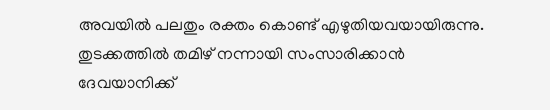അവയിൽ പലതും രക്തം കൊണ്ട് എഴുതിയവയായിരുന്നു. തുടക്കത്തിൽ തമിഴ് നന്നായി സംസാരിക്കാൻ ദേവയാനിക്ക്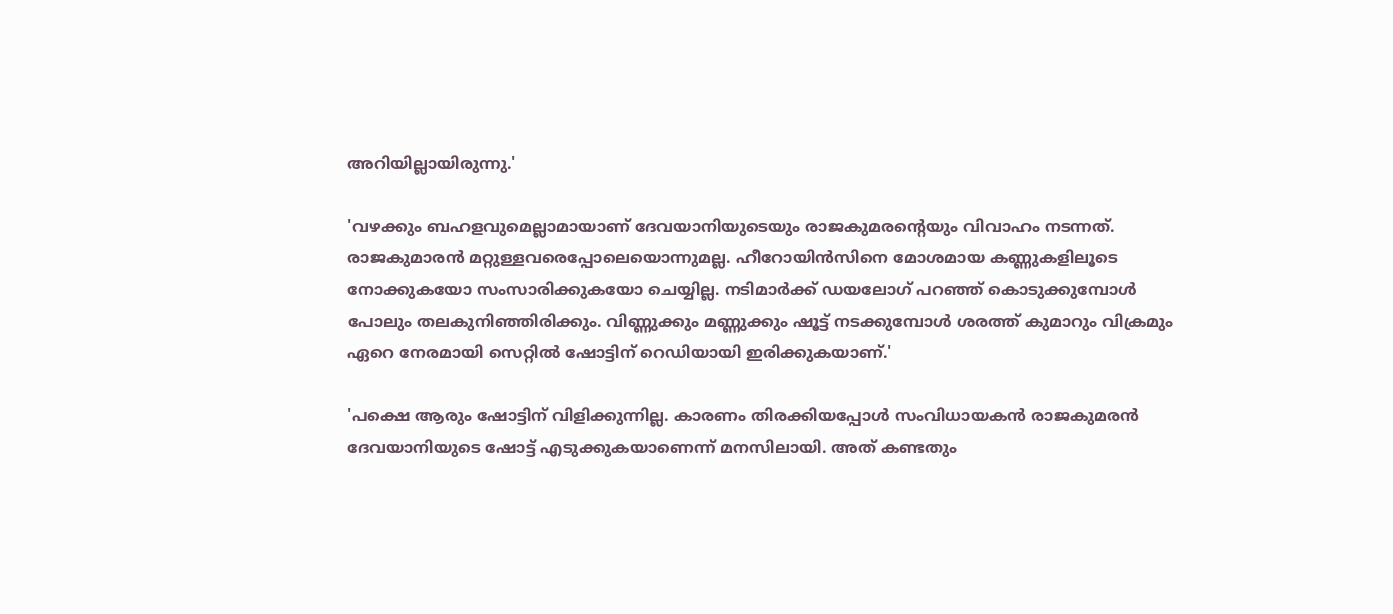അറിയില്ലായിരുന്നു.'

'വഴക്കും ബഹളവുമെല്ലാമായാണ് ദേവയാനിയുടെയും രാജകുമരന്റെയും വിവാഹം നടന്നത്. രാജകുമാരൻ മറ്റുള്ളവരെപ്പോലെയൊന്നുമല്ല. ഹീറോയിൻസിനെ മോശമായ കണ്ണുകളിലൂടെ നോക്കുകയോ സംസാരിക്കുകയോ ചെയ്യില്ല. നടിമാർക്ക് ഡയലോഗ് പറഞ്ഞ് കൊടുക്കുമ്പോൾ പോലും തലകുനിഞ്ഞിരിക്കും. വിണ്ണുക്കും മണ്ണുക്കും ഷൂട്ട് നടക്കുമ്പോൾ ശരത്ത് കുമാറും വിക്രമും ഏറെ നേരമായി സെറ്റിൽ‌ ഷോട്ടിന് റെഡിയായി ഇരിക്കുകയാണ്.'

'പക്ഷെ ആരും ഷോട്ടിന് വിളിക്കുന്നില്ല. കാരണം തിരക്കിയപ്പോൾ സംവിധായകൻ രാജകുമരൻ ദേവയാനിയുടെ ഷോട്ട് എടുക്കുകയാണെന്ന് മനസിലായി. അത് കണ്ടതും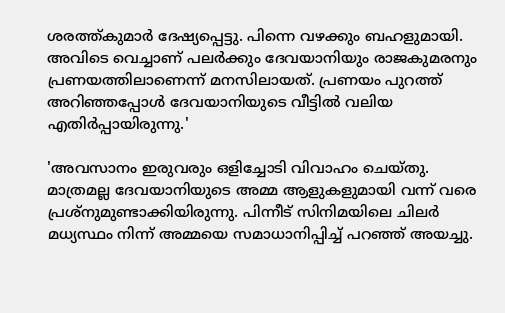ശരത്ത്കുമാർ ദേഷ്യപ്പെട്ടു. പിന്നെ വഴക്കും ബഹളുമായി. അവിടെ വെച്ചാണ് പലർക്കും ദേവയാനിയും രാജകുമരനും പ്രണയത്തിലാണെന്ന് മനസിലായത്. പ്രണയം പുറത്ത് അറിഞ്ഞപ്പോൾ ദേവയാനിയുടെ വീട്ടിൽ വലിയ എതിർപ്പായിരുന്നു.'

'അവസാനം ഇരുവരും ഒളിച്ചോടി വിവാഹം ചെയ്തു. മാത്രമല്ല ദേവയാനിയുടെ അമ്മ ആളുകളുമായി വന്ന് വരെ പ്രശ്നുമുണ്ടാക്കിയിരുന്നു. പിന്നീട് സിനിമയിലെ ചിലർ മധ്യസ്ഥം നിന്ന് അമ്മയെ സമാധാനിപ്പിച്ച് പറഞ്ഞ് അയച്ചു.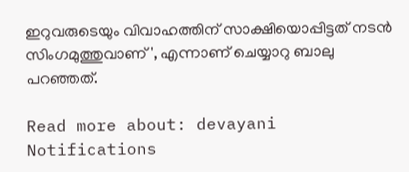ഇറുവരുടെയും വിവാഹത്തിന് സാക്ഷിയൊപ്പിട്ടത് നടൻ സിംഗമുത്തുവാണ്', എന്നാണ് ചെയ്യാറു ബാലു പറഞ്ഞത്.

Read more about: devayani
Notifications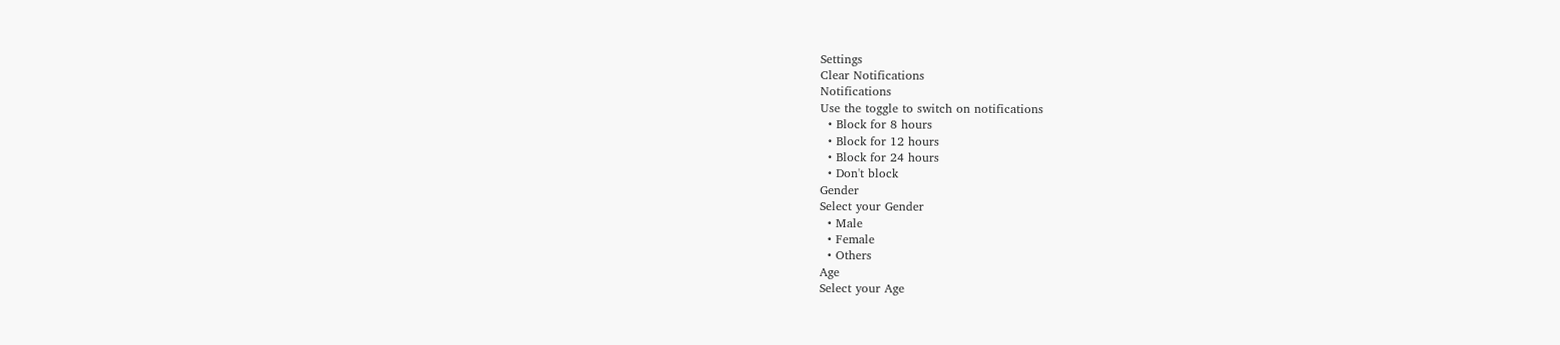Settings
Clear Notifications
Notifications
Use the toggle to switch on notifications
  • Block for 8 hours
  • Block for 12 hours
  • Block for 24 hours
  • Don't block
Gender
Select your Gender
  • Male
  • Female
  • Others
Age
Select your Age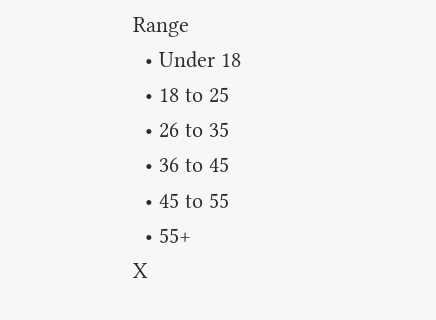Range
  • Under 18
  • 18 to 25
  • 26 to 35
  • 36 to 45
  • 45 to 55
  • 55+
X